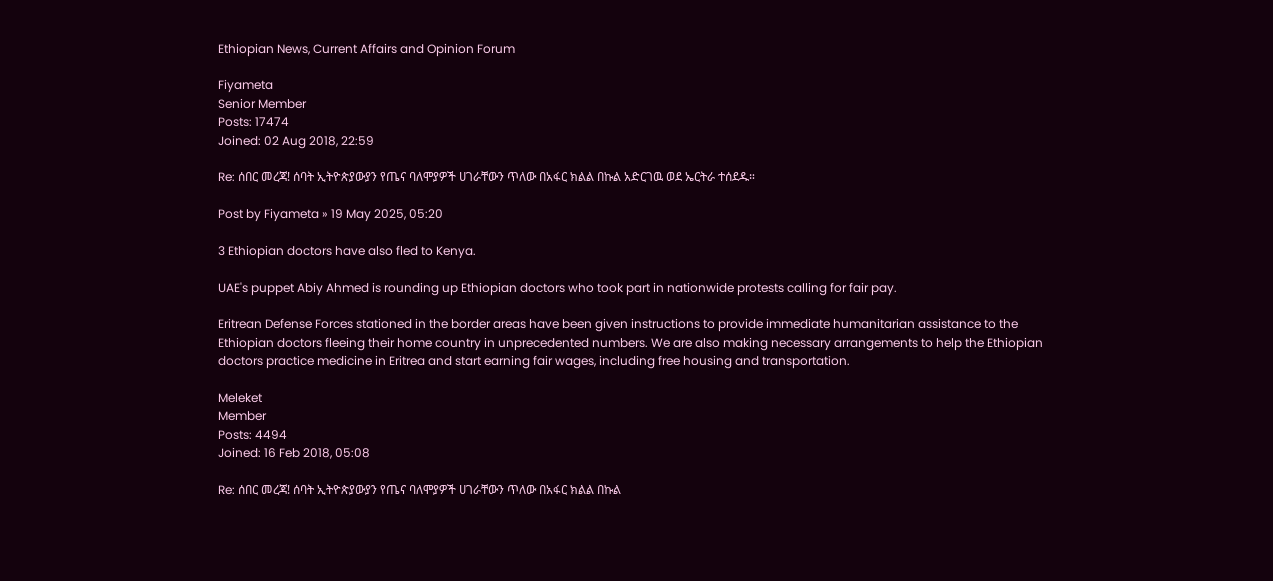Ethiopian News, Current Affairs and Opinion Forum

Fiyameta
Senior Member
Posts: 17474
Joined: 02 Aug 2018, 22:59

Re: ሰበር መረጃ! ሰባት ኢትዮጵያውያን የጤና ባለሞያዎች ሀገራቸውን ጥለው በአፋር ክልል በኩል አድርገዉ ወደ ኤርትራ ተሰደዱ።

Post by Fiyameta » 19 May 2025, 05:20

3 Ethiopian doctors have also fled to Kenya.

UAE's puppet Abiy Ahmed is rounding up Ethiopian doctors who took part in nationwide protests calling for fair pay.

Eritrean Defense Forces stationed in the border areas have been given instructions to provide immediate humanitarian assistance to the Ethiopian doctors fleeing their home country in unprecedented numbers. We are also making necessary arrangements to help the Ethiopian doctors practice medicine in Eritrea and start earning fair wages, including free housing and transportation.

Meleket
Member
Posts: 4494
Joined: 16 Feb 2018, 05:08

Re: ሰበር መረጃ! ሰባት ኢትዮጵያውያን የጤና ባለሞያዎች ሀገራቸውን ጥለው በአፋር ክልል በኩል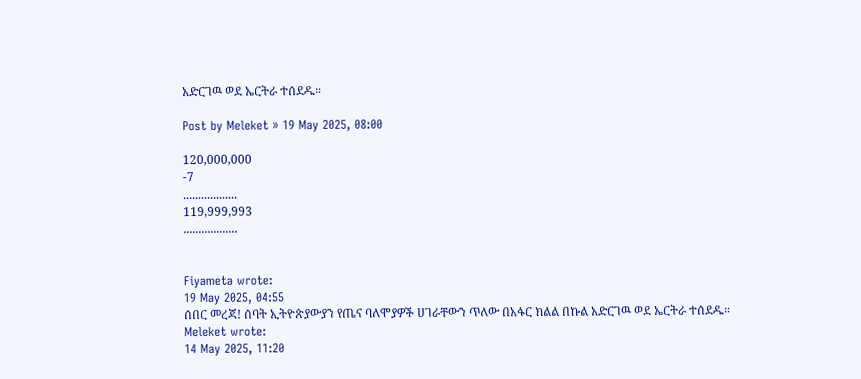አድርገዉ ወደ ኤርትራ ተሰደዱ።

Post by Meleket » 19 May 2025, 08:00

120,000,000
-7
..................
119,999,993
..................


Fiyameta wrote:
19 May 2025, 04:55
ሰበር መረጃ! ሰባት ኢትዮጵያውያን የጤና ባለሞያዎች ሀገራቸውን ጥለው በአፋር ክልል በኩል አድርገዉ ወደ ኤርትራ ተሰደዱ።
Meleket wrote:
14 May 2025, 11:20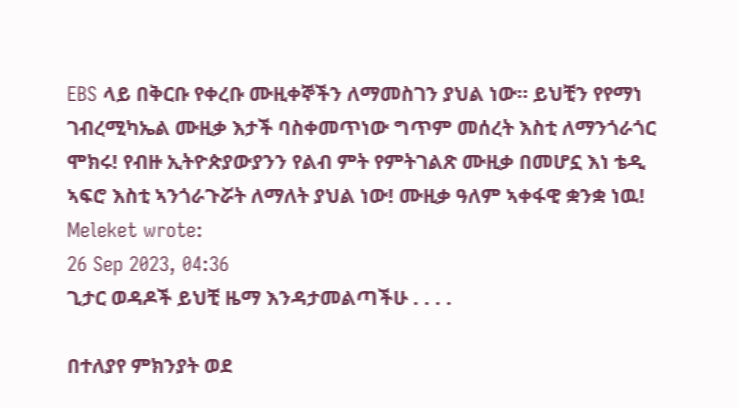EBS ላይ በቅርቡ የቀረቡ ሙዚቀኞችን ለማመስገን ያህል ነው። ይህቺን የየማነ ገብረሚካኤል ሙዚቃ እታች ባስቀመጥነው ግጥም መሰረት እስቲ ለማንጎራጎር ሞክሩ! የብዙ ኢትዮጵያውያንን የልብ ምት የምትገልጽ ሙዚቃ በመሆኗ እነ ቴዲ ኣፍሮ እስቲ ኣንጎራጉሯት ለማለት ያህል ነው! ሙዚቃ ዓለም ኣቀፋዊ ቋንቋ ነዉ!
Meleket wrote:
26 Sep 2023, 04:36
ጊታር ወዳዶች ይህቺ ዜማ እንዳታመልጣችሁ . . . .

በተለያየ ምክንያት ወደ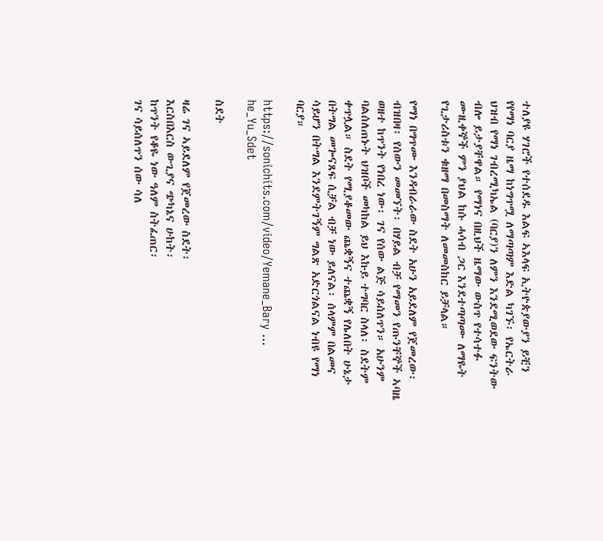ተለያዩ ሃገሮች የተሰደዱ እልፍ ኣእላፍ ኢትዮጵያውያን ይቺን የየማነ ባርያ ዜማ ከነግጥሟ ለማጣጣም እድል ካገኙ፡ የኤርትራ ህዝብ የማነ ገብረሚካኤል (ባርያ)ን ለምን እንደሚወደው ፍንትው ብሎ ይታያቸዋል። የማነና በዚህች ዜማው ውስጥ የተሳተፉ ሙዚቀኞች ምን ያህል ከሱ ሓሳብ ጋር እንደተጣጣሙ ለማዬት የጊታሪስቱን ቁዘማ በመስማት ለመመስከር ይቻላል።

የማነ በግጥሙ እንዳብራራው ስደት አሁን አይደለም የጀመረው፡ ብዝበዛ፡ የሰውን መመኘት፡ በሃይል ብቻ የማመን የጡንቸኞች ኣባዜ ወዘተ ከጥንት የነበረ ነው፡ ገና የሰው ልጅ ሳይሰለጥን። አሁንም ባልሰለጠኑት ህዝቦች መካከል ይህ እኩይ ተግባር ስላለ፡ ስደትም ቀጥሏል። ስደት የሚያቆመው ጨቋኝና ተጨቋኝ የሌለበት ሁኔታ በትግል መጐናጸፍ ሲቻል ብቻ ነው ይለናል፡ ሰላምም በልመና ሳይሆን በትግል እንደምትገኝም ግልጽ አድርጎልናል ነብዩ የማነ ባርያ።

https://sonichits.com/video/Yemane_Bary ... he_Yu_Sdet

ስደት

ዛሬ ገና ኣይደለም የጀመረው ስደት፡
እርስበእርስ ውጊያና ጭካኔና ሁከት፡
ከጥንት የቆዬ ነው ዓለም ስትፈጠር፡
ገና ሳይሰለጥን ሰው ሳለ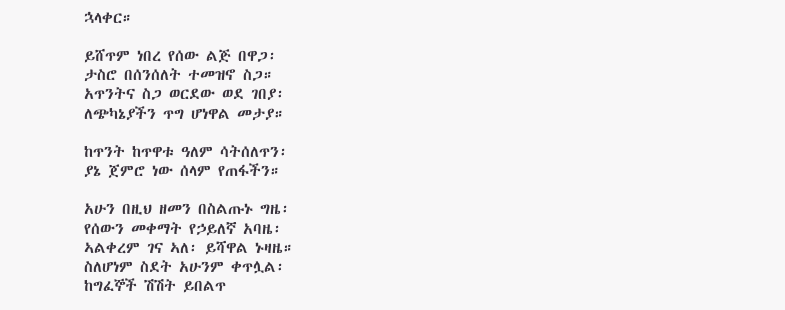ኋላቀር።

ይሸጥም ነበረ የሰው ልጅ በዋጋ፡
ታስሮ በሰንሰለት ተመዝኖ ስጋ።
አጥንትና ስጋ ወርደው ወደ ገበያ፡
ለጭካኔያችን ጥግ ሆነዋል መታያ።

ከጥንት ከጥዋቱ ዓለም ሳትሰለጥን፡
ያኔ ጀምሮ ነው ሰላም የጠፋችን።

አሁን በዚህ ዘመን በስልጡኑ ግዜ፡
የሰውን መቀማት የኃይለኛ አባዜ፡
ኣልቀረም ገና ኣለ፡ ይሻዋል ኑዛዜ።
ስለሆነም ስደት አሁንም ቀጥሏል፡
ከግፈኞች ሽሽት ይበልጥ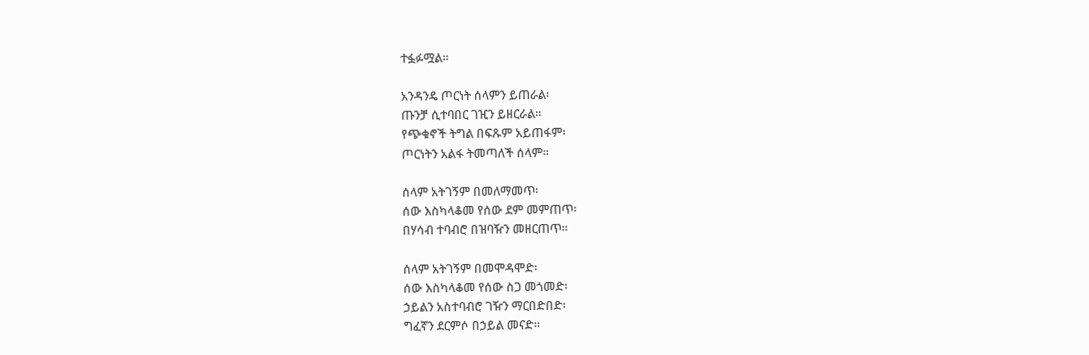ተፏፉሟል።

አንዳንዴ ጦርነት ሰላምን ይጠራል፡
ጡንቻ ሲተባበር ገዢን ይዘርራል።
የጭቁኖች ትግል በፍጹም አይጠፋም፡
ጦርነትን አልፋ ትመጣለች ሰላም።

ሰላም አትገኝም በመለማመጥ፡
ሰው እስካላቆመ የሰው ደም መምጠጥ፡
በሃሳብ ተባብሮ በዝባዥን መዘርጠጥ።

ሰላም አትገኝም በመሞዳሞድ፡
ሰው እስካላቆመ የሰው ስጋ መጎመድ፡
ኃይልን አስተባብሮ ገዥን ማርበድበድ፡
ግፈኛን ደርምሶ በኃይል መናድ።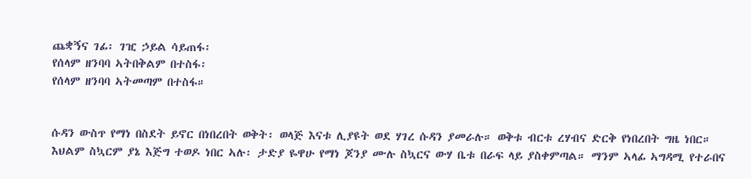ጨቋኝና ገፊ፡ ገዢ ኃይል ሳይጠፋ፡
የሰላም ዘንባባ ኣትበቅልም በተስፋ፡
የሰላም ዘንባባ ኣትመጣም በተስፋ።


ሱዳን ውስጥ የማነ በስደት ይኖር በነበረበት ወቅት፡ ወላጅ እናቱ ሊያዩት ወደ ሃገረ ሱዳን ያመራሉ። ወቅቱ ብርቱ ረሃብና ድርቅ የነበረበት ግዜ ነበር። እህልም ስኳርም ያኔ እጅግ ተወዶ ነበር ኣሉ፡ ታድያ ዬዋሁ የማነ ጆንያ ሙሉ ስኳርና ውሃ ቤቱ በራፍ ላይ ያስቀምጣል። ማንም ኣላፊ ኣግዳሚ የተራበና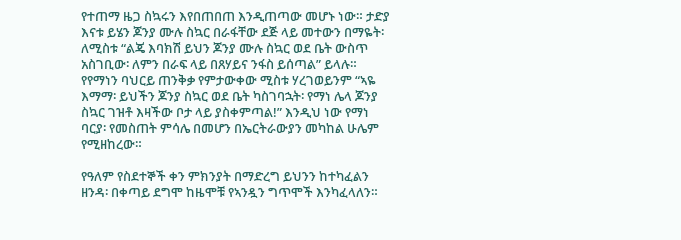የተጠማ ዜጋ ስኳሩን እየበጠበጠ እንዲጠጣው መሆኑ ነው። ታድያ እናቱ ይሄን ጆንያ ሙሉ ስኳር በራፋቸው ደጅ ላይ መተውን በማዬት፡ ለሚስቱ “ልጄ እባክሽ ይህን ጆንያ ሙሉ ስኳር ወደ ቤት ውስጥ አስገቢው፡ ለምን በራፍ ላይ በጸሃይና ንፋስ ይሰጣል” ይላሉ። የየማነን ባህርይ ጠንቅቃ የምታውቀው ሚስቱ ሃረገወይንም “ኣዬ እማማ፡ ይህችን ጆንያ ስኳር ወደ ቤት ካስገባኋት፡ የማነ ሌላ ጆንያ ስኳር ገዝቶ እዛችው ቦታ ላይ ያስቀምጣል!” እንዲህ ነው የማነ ባርያ፡ የመስጠት ምሳሌ በመሆን በኤርትራውያን መካከል ሁሌም የሚዘከረው።

የዓለም የስደተኞች ቀን ምክንያት በማድረግ ይህንን ከተካፈልን ዘንዳ፡ በቀጣይ ደግሞ ከዜሞቹ የኣንዷን ግጥሞች እንካፈላለን።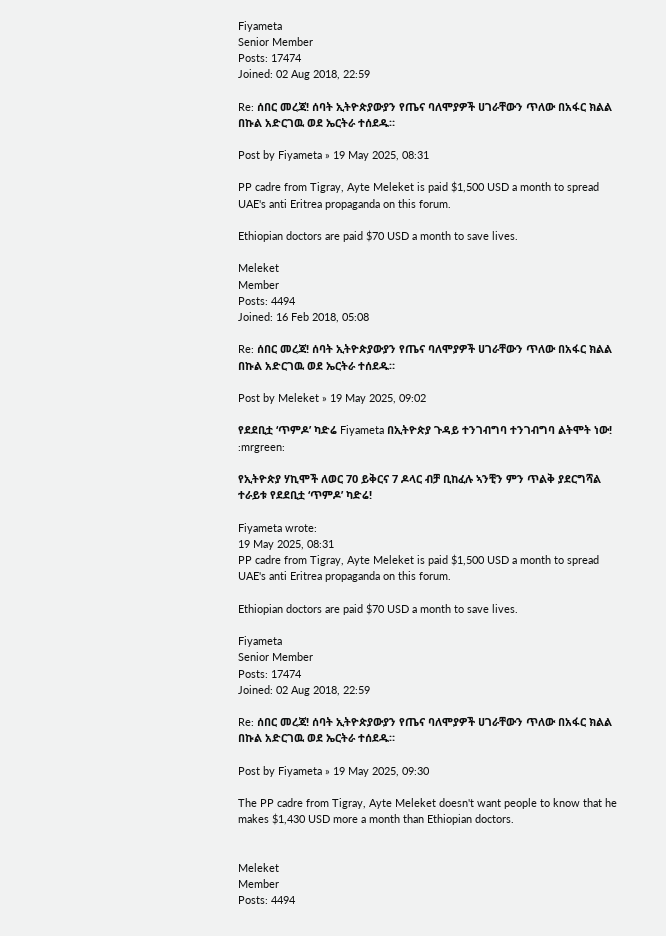Fiyameta
Senior Member
Posts: 17474
Joined: 02 Aug 2018, 22:59

Re: ሰበር መረጃ! ሰባት ኢትዮጵያውያን የጤና ባለሞያዎች ሀገራቸውን ጥለው በአፋር ክልል በኩል አድርገዉ ወደ ኤርትራ ተሰደዱ።

Post by Fiyameta » 19 May 2025, 08:31

PP cadre from Tigray, Ayte Meleket is paid $1,500 USD a month to spread UAE's anti Eritrea propaganda on this forum.

Ethiopian doctors are paid $70 USD a month to save lives.

Meleket
Member
Posts: 4494
Joined: 16 Feb 2018, 05:08

Re: ሰበር መረጃ! ሰባት ኢትዮጵያውያን የጤና ባለሞያዎች ሀገራቸውን ጥለው በአፋር ክልል በኩል አድርገዉ ወደ ኤርትራ ተሰደዱ።

Post by Meleket » 19 May 2025, 09:02

የደደቢቷ ‘ጥምዶ’ ካድሬ Fiyameta በኢትዮጵያ ጉዳይ ተንገብግባ ተንገብግባ ልትሞት ነው! :mrgreen:

የኢትዮጵያ ሃኪሞች ለወር 70 ይቅርና 7 ዶላር ብቻ ቢከፈሉ ኣንቺን ምን ጥልቅ ያደርግሻል ተራይቱ የደደቢቷ ‘ጥምዶ’ ካድሬ!

Fiyameta wrote:
19 May 2025, 08:31
PP cadre from Tigray, Ayte Meleket is paid $1,500 USD a month to spread UAE's anti Eritrea propaganda on this forum.

Ethiopian doctors are paid $70 USD a month to save lives.

Fiyameta
Senior Member
Posts: 17474
Joined: 02 Aug 2018, 22:59

Re: ሰበር መረጃ! ሰባት ኢትዮጵያውያን የጤና ባለሞያዎች ሀገራቸውን ጥለው በአፋር ክልል በኩል አድርገዉ ወደ ኤርትራ ተሰደዱ።

Post by Fiyameta » 19 May 2025, 09:30

The PP cadre from Tigray, Ayte Meleket doesn't want people to know that he makes $1,430 USD more a month than Ethiopian doctors.


Meleket
Member
Posts: 4494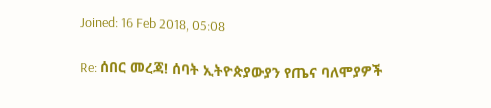Joined: 16 Feb 2018, 05:08

Re: ሰበር መረጃ! ሰባት ኢትዮጵያውያን የጤና ባለሞያዎች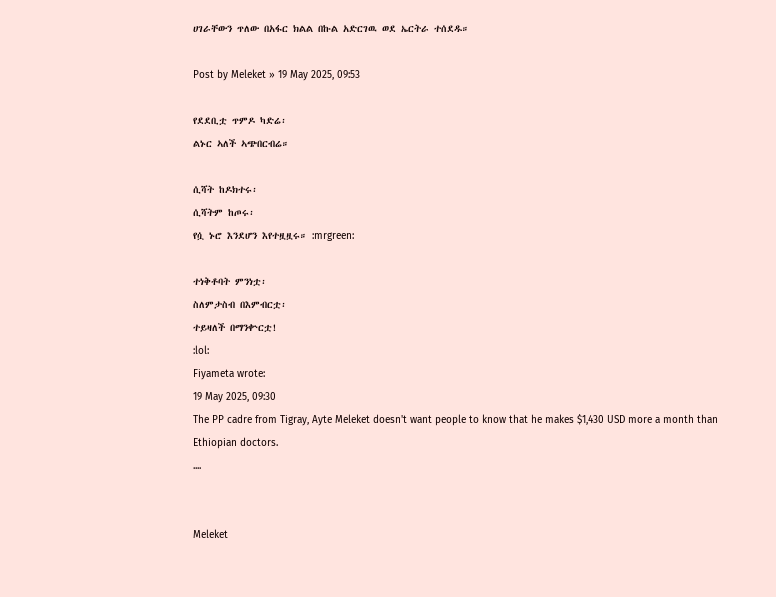ሀገራቸውን ጥለው በአፋር ክልል በኩል አድርገዉ ወደ ኤርትራ ተሰደዱ።

Post by Meleket » 19 May 2025, 09:53

የደደቢቷ ጥምዶ ካድሬ፡
ልኑር ኣለች ኣጭበርብሬ።

ሲሻት ከዶክተሩ፡
ሲሻትም ከጦሩ፡
የሷ ኑሮ እንደሆን እየተዟዟሩ። :mrgreen:

ተነቅቶባት ምንነቷ፡
ስለምታስብ በእምብርቷ፡
ተይዛለች በማንቍርቷ!
:lol:
Fiyameta wrote:
19 May 2025, 09:30
The PP cadre from Tigray, Ayte Meleket doesn't want people to know that he makes $1,430 USD more a month than Ethiopian doctors.
....


Meleket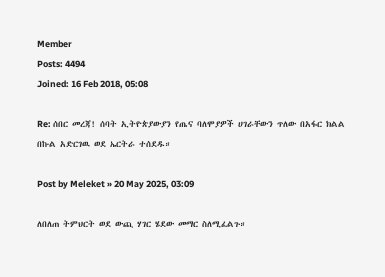Member
Posts: 4494
Joined: 16 Feb 2018, 05:08

Re: ሰበር መረጃ! ሰባት ኢትዮጵያውያን የጤና ባለሞያዎች ሀገራቸውን ጥለው በአፋር ክልል በኩል አድርገዉ ወደ ኤርትራ ተሰደዱ።

Post by Meleket » 20 May 2025, 03:09

ለበለጠ ትምህርት ወደ ውጪ ሃገር ሄደው መማር ስለሚፈልጉ።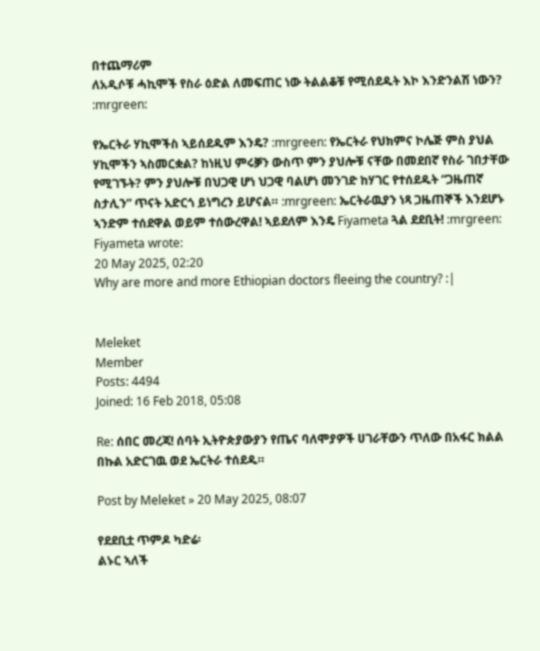በተጨማሪም
ለአዲሶቹ ሓኪሞች የስራ ዕድል ለመፍጠር ነው ትልልቆቹ የሚሰደዱት እኮ እንድንልሽ ነውን? :mrgreen:

የኤርትራ ሃኪሞችስ ኣይሰደዱም እንዴ? :mrgreen: የኤርትራ የህክምና ኮሌጅ ምስ ያህል ሃኪሞችን ኣስመርቋል? ከነዚህ ምሩቓን ውስጥ ምን ያህሎቹ ናቸው በመደበኛ የስራ ገበታቸው የሚገኙት? ምን ያህሎቹ በህጋዊ ሆነ ህጋዊ ባልሆነ መንገድ ከሃገር የተሰደዱት “ጋዜጠኛ ስታሊን” ጥናት አድርጎ ይነግረን ይሆናል። :mrgreen: ኤርትራዉያን ነጻ ጋዜጠኞች እንደሆኑ ኣንድም ተሰደዋል ወይም ተሰውረዋል! ኣይደለም እንዴ Fiyameta ጓል ደደቢት! :mrgreen:
Fiyameta wrote:
20 May 2025, 02:20
Why are more and more Ethiopian doctors fleeing the country? :|


Meleket
Member
Posts: 4494
Joined: 16 Feb 2018, 05:08

Re: ሰበር መረጃ! ሰባት ኢትዮጵያውያን የጤና ባለሞያዎች ሀገራቸውን ጥለው በአፋር ክልል በኩል አድርገዉ ወደ ኤርትራ ተሰደዱ።

Post by Meleket » 20 May 2025, 08:07

የደደቢቷ ጥምዶ ካድሬ፡
ልኑር ኣለች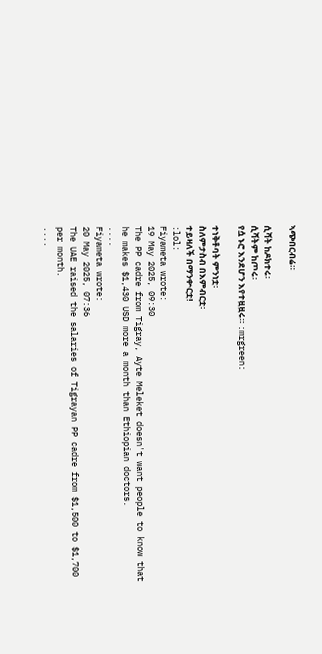ኣጭበርብሬ።

ሲሻት ከዶክተሩ፡
ሲሻትም ከጦሩ፡
የሷ ኑሮ እንደሆን እየተዟዟሩ። :mrgreen:

ተነቅቶባት ምንነቷ፡
ስለምታስብ በእምብርቷ፡
ተይዛለች በማንቍርቷ!
:lol:
Fiyameta wrote:
19 May 2025, 09:30
The PP cadre from Tigray, Ayte Meleket doesn't want people to know that he makes $1,430 USD more a month than Ethiopian doctors.
....
Fiyameta wrote:
20 May 2025, 07:36
The UAE raised the salaries of Tigrayan PP cadre from $1,500 to $1,700 per month.
....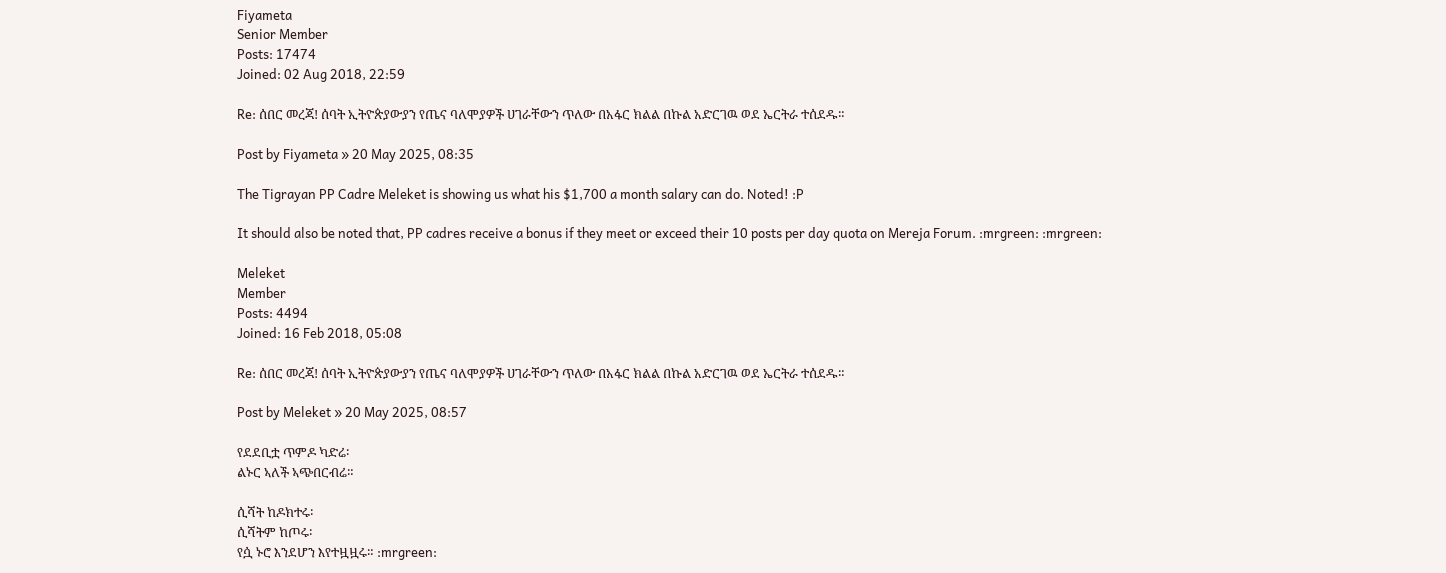Fiyameta
Senior Member
Posts: 17474
Joined: 02 Aug 2018, 22:59

Re: ሰበር መረጃ! ሰባት ኢትዮጵያውያን የጤና ባለሞያዎች ሀገራቸውን ጥለው በአፋር ክልል በኩል አድርገዉ ወደ ኤርትራ ተሰደዱ።

Post by Fiyameta » 20 May 2025, 08:35

The Tigrayan PP Cadre Meleket is showing us what his $1,700 a month salary can do. Noted! :P

It should also be noted that, PP cadres receive a bonus if they meet or exceed their 10 posts per day quota on Mereja Forum. :mrgreen: :mrgreen:

Meleket
Member
Posts: 4494
Joined: 16 Feb 2018, 05:08

Re: ሰበር መረጃ! ሰባት ኢትዮጵያውያን የጤና ባለሞያዎች ሀገራቸውን ጥለው በአፋር ክልል በኩል አድርገዉ ወደ ኤርትራ ተሰደዱ።

Post by Meleket » 20 May 2025, 08:57

የደደቢቷ ጥምዶ ካድሬ፡
ልኑር ኣለች ኣጭበርብሬ።

ሲሻት ከዶክተሩ፡
ሲሻትም ከጦሩ፡
የሷ ኑሮ እንደሆን እየተዟዟሩ። :mrgreen: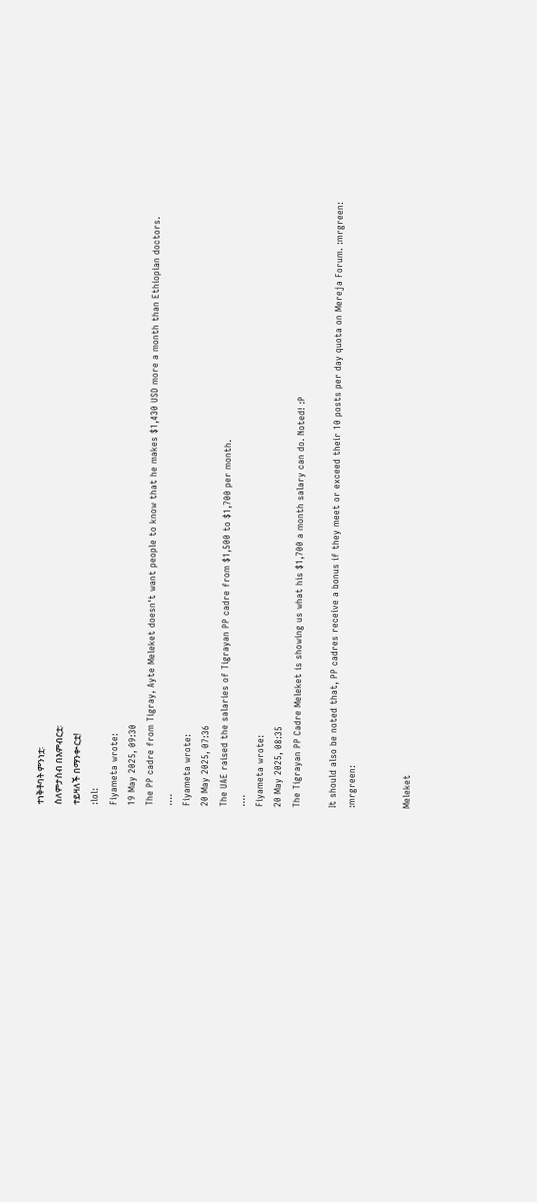ተነቅቶባት ምንነቷ፡
ስለምታስብ በእምብርቷ፡
ተይዛለች በማንቍርቷ!
:lol:
Fiyameta wrote:
19 May 2025, 09:30
The PP cadre from Tigray, Ayte Meleket doesn't want people to know that he makes $1,430 USD more a month than Ethiopian doctors.
....
Fiyameta wrote:
20 May 2025, 07:36
The UAE raised the salaries of Tigrayan PP cadre from $1,500 to $1,700 per month.
....
Fiyameta wrote:
20 May 2025, 08:35
The Tigrayan PP Cadre Meleket is showing us what his $1,700 a month salary can do. Noted! :P

It should also be noted that, PP cadres receive a bonus if they meet or exceed their 10 posts per day quota on Mereja Forum. :mrgreen: :mrgreen:


Meleket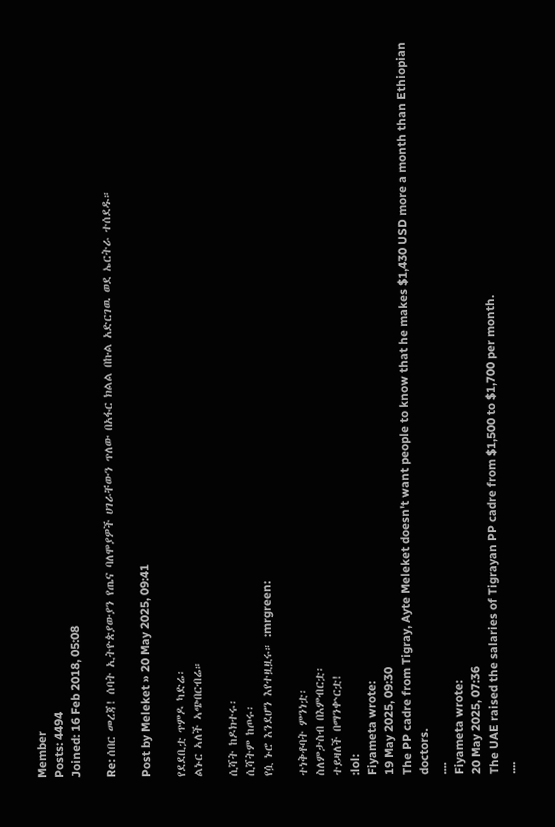Member
Posts: 4494
Joined: 16 Feb 2018, 05:08

Re: ሰበር መረጃ! ሰባት ኢትዮጵያውያን የጤና ባለሞያዎች ሀገራቸውን ጥለው በአፋር ክልል በኩል አድርገዉ ወደ ኤርትራ ተሰደዱ።

Post by Meleket » 20 May 2025, 09:41

የደደቢቷ ጥምዶ ካድሬ፡
ልኑር ኣለች ኣጭበርብሬ።

ሲሻት ከዶክተሩ፡
ሲሻትም ከጦሩ፡
የሷ ኑሮ እንደሆን እየተዟዟሩ። :mrgreen:

ተነቅቶባት ምንነቷ፡
ስለምታስብ በእምብርቷ፡
ተይዛለች በማንቍርቷ!
:lol:
Fiyameta wrote:
19 May 2025, 09:30
The PP cadre from Tigray, Ayte Meleket doesn't want people to know that he makes $1,430 USD more a month than Ethiopian doctors.
....
Fiyameta wrote:
20 May 2025, 07:36
The UAE raised the salaries of Tigrayan PP cadre from $1,500 to $1,700 per month.
....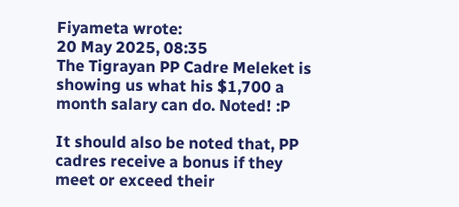Fiyameta wrote:
20 May 2025, 08:35
The Tigrayan PP Cadre Meleket is showing us what his $1,700 a month salary can do. Noted! :P

It should also be noted that, PP cadres receive a bonus if they meet or exceed their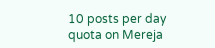10 posts per day quota on Mereja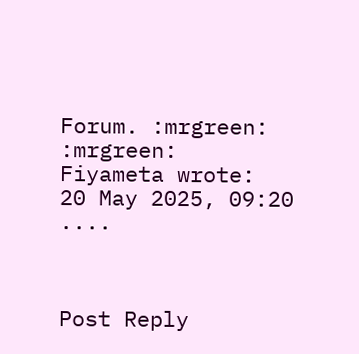Forum. :mrgreen: :mrgreen:
Fiyameta wrote:
20 May 2025, 09:20
....



Post Reply